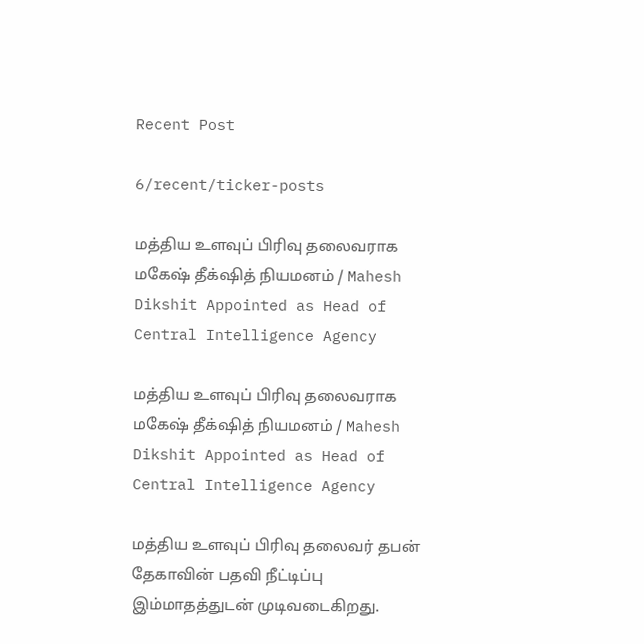Recent Post

6/recent/ticker-posts

மத்திய உளவுப் பிரிவு தலைவராக மகேஷ் தீக்‌ஷித் நியமனம் / Mahesh Dikshit Appointed as Head of Central Intelligence Agency

மத்திய உளவுப் பிரிவு தலைவராக மகேஷ் தீக்‌ஷித் நியமனம் / Mahesh Dikshit Appointed as Head of Central Intelligence Agency

மத்திய உளவுப் பிரிவு தலைவர் தபன் தேகாவின் பதவி நீட்டிப்பு இம்மாதத்துடன் முடிவடைகிறது.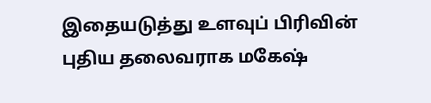இதையடுத்து உளவுப் பிரிவின் புதிய தலைவராக மகேஷ்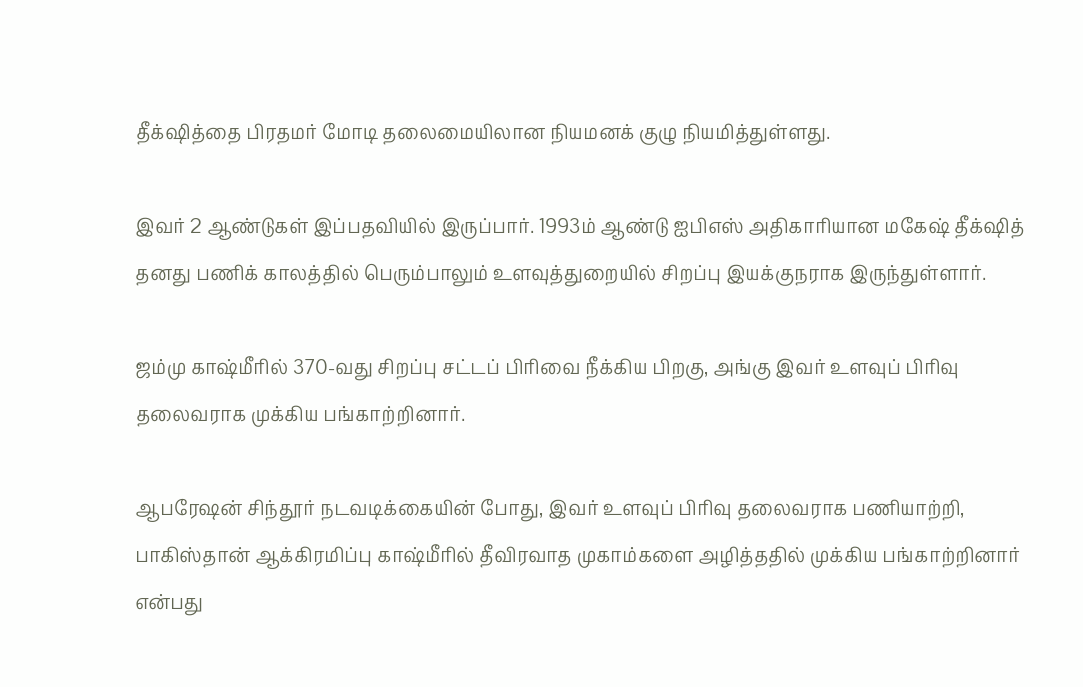தீக்‌ஷித்தை பிரதமர் மோடி தலைமையிலான நியமனக் குழு நியமித்துள்ளது.

இவர் 2 ஆண்டுகள் இப்பதவியில் இருப்பார். 1993ம் ஆண்டு ஐபிஎஸ் அதிகாரியான மகேஷ் தீக்‌ஷித் தனது பணிக் காலத்தில் பெரும்பாலும் உளவுத்துறையில் சிறப்பு இயக்குநராக இருந்துள்ளார்.

ஜம்மு காஷ்மீரில் 370-வது சிறப்பு சட்டப் பிரிவை நீக்கிய பிறகு, அங்கு இவர் உளவுப் பிரிவு தலைவராக முக்கிய பங்காற்றினார்.

ஆபரேஷன் சிந்தூர் நடவடிக்கையின் போது, இவர் உளவுப் பிரிவு தலைவராக பணியாற்றி, பாகிஸ்தான் ஆக்கிரமிப்பு காஷ்மீரில் தீவிரவாத முகாம்களை அழித்ததில் முக்கிய பங்காற்றினார் என்பது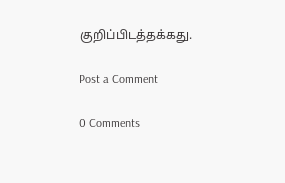குறிப்பிடத்தக்கது.

Post a Comment

0 Comments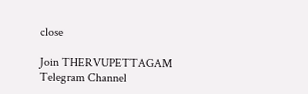close

Join THERVUPETTAGAM Telegram Channel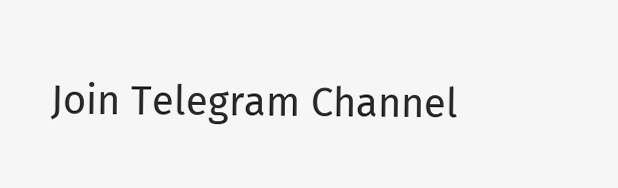Join Telegram Channel